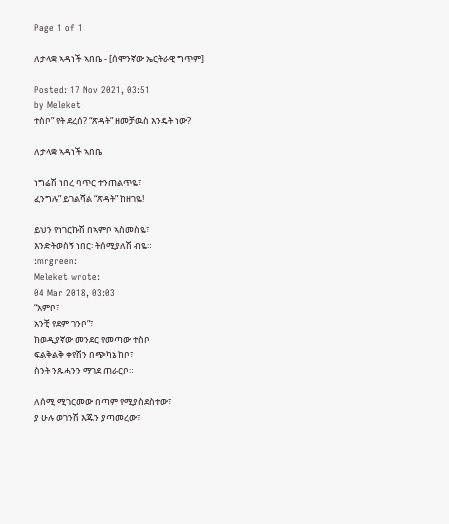Page 1 of 1

ለታላቋ ኣዳነች ኣበቤ - [ሰሞንኛው ኤርትራዊ ግጥም]

Posted: 17 Nov 2021, 03:51
by Meleket
ተስቦ” የት ደረሰ? “ጽዳት” ዘመቻዉስ እንዴት ነው?

ለታላቋ ኣዳነች ኣበቤ

ነግሬሽ ነበረ ባጥር ተንጠልጥዬ፣
ፈንግሉ” ይገልሻል “ጽዳት” ከዘገዬ!

ይህን የነገርኩሽ በኣምቦ ኣስመስዬ፣
እንድትወስኝ ነበር፡ ትሰሚያለሽ ብዬ።
:mrgreen:
Meleket wrote:
04 Mar 2018, 03:03
“አምቦ፣
አንቺ የደም ገንቦ”፣
ከወዲያኛው መንደር የመጣው ተስቦ
ፍልቅልቅ ቀየሽን በጭካኔ ከቦ፣
ስንት ንጹሓንን ማገደ ጠራርቦ።

ለሰሚ ሚገርመው በጣም የሚያስደስተው፣
ያ ሁሉ ወገንሽ እጁን ያጣመረው፣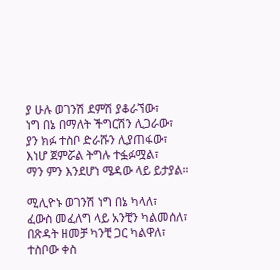ያ ሁሉ ወገንሽ ደምሽ ያቆራኘው፣
ነግ በኔ በማለት ችግርሽን ሊጋራው፣
ያን ክፉ ተስቦ ድራሹን ሊያጠፋው፣
እነሆ ጀምሯል ትግሉ ተፏፉሟል፣
ማን ምን እንደሆነ ሜዳው ላይ ይታያል።

ሚሊዮኑ ወገንሽ ነግ በኔ ካላለ፣
ፈውስ መፈለግ ላይ አንቺን ካልመሰለ፣
በጽዳት ዘመቻ ካንቺ ጋር ካልዋለ፣
ተስቦው ቀስ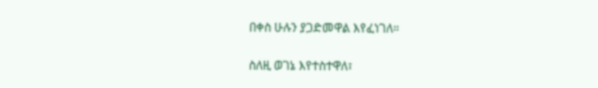በቀስ ሁሉን ያጋድመዋል እየፈነገለ።

ስለዚ ወገኔ እየተስተዋለ፣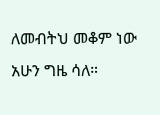ለመብትህ መቆም ነው አሁን ግዜ ሳለ።